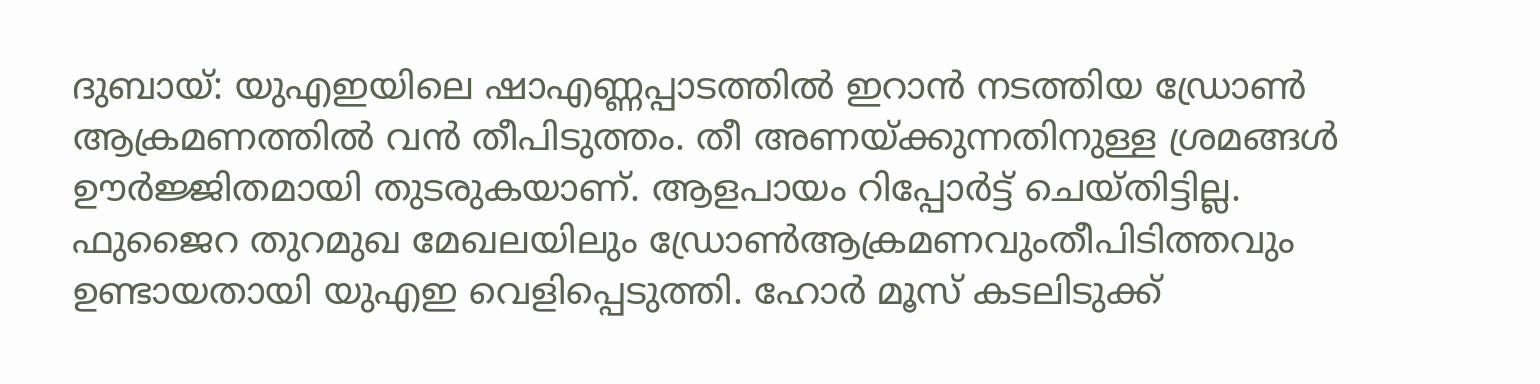ദുബായ്: യുഎഇയിലെ ഷാഎണ്ണപ്പാടത്തിൽ ഇറാൻ നടത്തിയ ഡ്രോൺ ആക്രമണത്തിൽ വൻ തീപിടുത്തം. തീ അണയ്ക്കുന്നതിനുള്ള ശ്രമങ്ങൾ ഊർജ്ജിതമായി തുടരുകയാണ്. ആളപായം റിപ്പോർട്ട് ചെയ്തിട്ടില്ല. ഫുജൈറ തുറമുഖ മേഖലയിലും ഡ്രോൺആക്രമണവുംതീപിടിത്തവും ഉണ്ടായതായി യുഎഇ വെളിപ്പെടുത്തി. ഹോർ മൂസ് കടലിടുക്ക്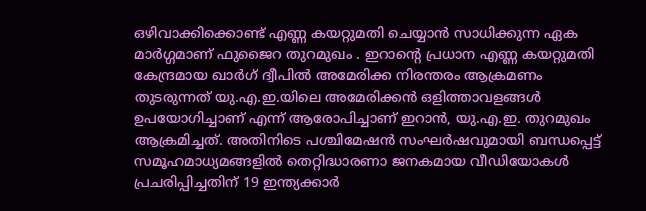ഒഴിവാക്കിക്കൊണ്ട് എണ്ണ കയറ്റുമതി ചെയ്യാൻ സാധിക്കുന്ന ഏക മാർഗ്ഗമാണ് ഫുജൈറ തുറമുഖം . ഇറാന്റെ പ്രധാന എണ്ണ കയറ്റുമതി കേന്ദ്രമായ ഖാർഗ് ദ്വീപിൽ അമേരിക്ക നിരന്തരം ആക്രമണം തുടരുന്നത് യു.എ.ഇ.യിലെ അമേരിക്കൻ ഒളിത്താവളങ്ങൾ ഉപയോഗിച്ചാണ് എന്ന് ആരോപിച്ചാണ് ഇറാൻ, യു.എ.ഇ. തുറമുഖം ആക്രമിച്ചത്. അതിനിടെ പശ്ചിമേഷൻ സംഘർഷവുമായി ബന്ധപ്പെട്ട് സമൂഹമാധ്യമങ്ങളിൽ തെറ്റിദ്ധാരണാ ജനകമായ വീഡിയോകൾ പ്രചരിപ്പിച്ചതിന് 19 ഇന്ത്യക്കാർ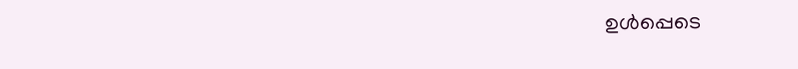ഉൾപ്പെടെ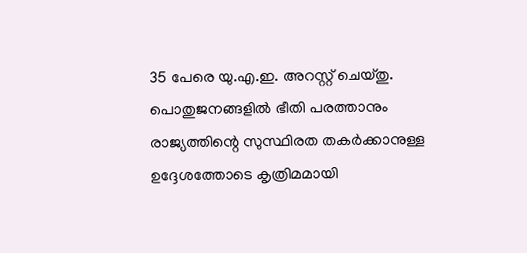35 പേരെ യു.എ.ഇ. അറസ്റ്റ് ചെയ്തു. പൊതുജനങ്ങളിൽ ഭീതി പരത്താനും രാജ്യത്തിന്റെ സുസ്ഥിരത തകർക്കാനുള്ള ഉദ്ദേശത്തോടെ കൃത്രിമമായി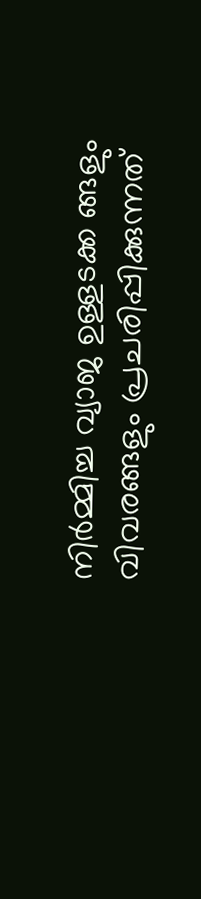നിർമ്മിച്ച വ്യാജ ഉള്ളടക്ക ങ്ങളും വിവരങ്ങളും പ്രചരിപ്പിക്കുന്നത്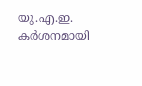യു.എ.ഇ. കർശനമായി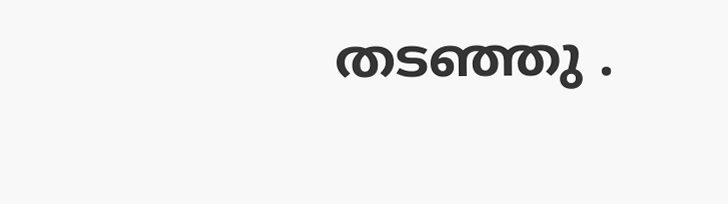തടഞ്ഞു .